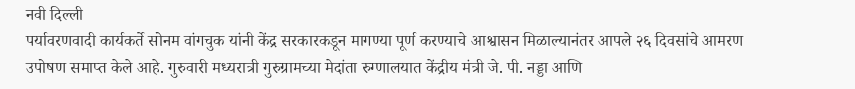नवी दिल्ली
पर्यावरणवादी कार्यकर्ते सोनम वांगचुक यांनी केंद्र सरकारकडून मागण्या पूर्ण करण्याचे आश्वासन मिळाल्यानंतर आपले २६ दिवसांचे आमरण उपोषण समाप्त केले आहे. गुरुवारी मध्यरात्री गुरुग्रामच्या मेदांता रुग्णालयात केंद्रीय मंत्री जे. पी. नड्डा आणि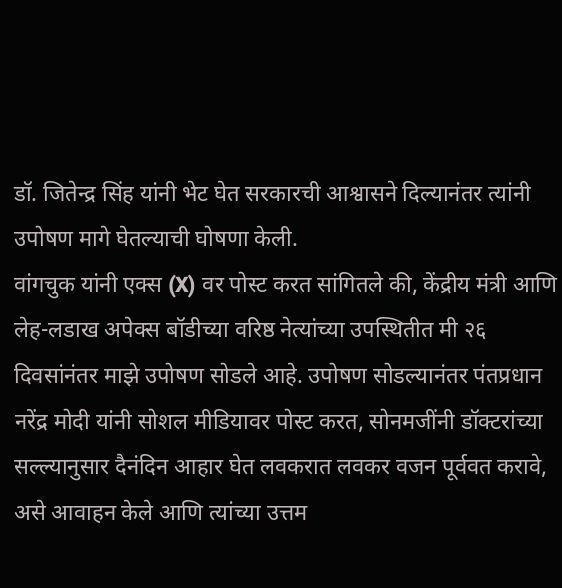डॉ. जितेन्द्र सिंह यांनी भेट घेत सरकारची आश्वासने दिल्यानंतर त्यांनी उपोषण मागे घेतल्याची घोषणा केली.
वांगचुक यांनी एक्स (X) वर पोस्ट करत सांगितले की, केंद्रीय मंत्री आणि लेह-लडाख अपेक्स बॉडीच्या वरिष्ठ नेत्यांच्या उपस्थितीत मी २६ दिवसांनंतर माझे उपोषण सोडले आहे. उपोषण सोडल्यानंतर पंतप्रधान नरेंद्र मोदी यांनी सोशल मीडियावर पोस्ट करत, सोनमजींनी डॉक्टरांच्या सल्ल्यानुसार दैनंदिन आहार घेत लवकरात लवकर वजन पूर्ववत करावे, असे आवाहन केले आणि त्यांच्या उत्तम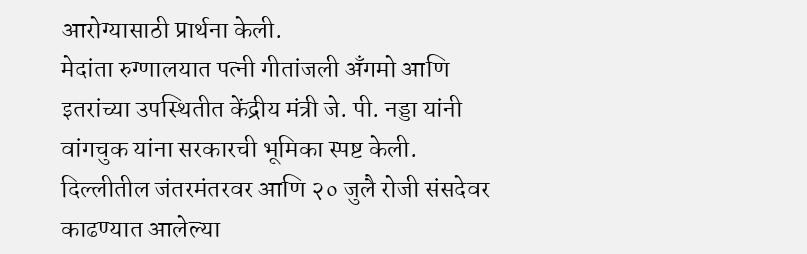आरोग्यासाठी प्रार्थना केली.
मेदांता रुग्णालयात पत्नी गीतांजली अँगमो आणि इतरांच्या उपस्थितीत केंद्रीय मंत्री जे. पी. नड्डा यांनी वांगचुक यांना सरकारची भूमिका स्पष्ट केली. दिल्लीतील जंतरमंतरवर आणि २० जुलै रोजी संसदेवर काढण्यात आलेल्या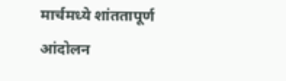मार्चमध्ये शांततापूर्ण आंदोलन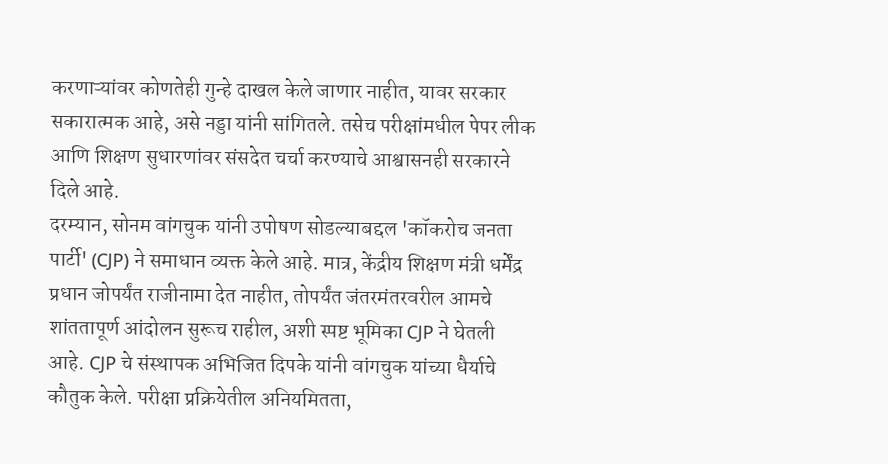करणाऱ्यांवर कोणतेही गुन्हे दाखल केले जाणार नाहीत, यावर सरकार सकारात्मक आहे, असे नड्डा यांनी सांगितले. तसेच परीक्षांमधील पेपर लीक आणि शिक्षण सुधारणांवर संसदेत चर्चा करण्याचे आश्वासनही सरकारने दिले आहे.
दरम्यान, सोनम वांगचुक यांनी उपोषण सोडल्याबद्दल 'कॉकरोच जनता पार्टी' (CJP) ने समाधान व्यक्त केले आहे. मात्र, केंद्रीय शिक्षण मंत्री धर्मेंद्र प्रधान जोपर्यंत राजीनामा देत नाहीत, तोपर्यंत जंतरमंतरवरील आमचे शांततापूर्ण आंदोलन सुरूच राहील, अशी स्पष्ट भूमिका CJP ने घेतली आहे. CJP चे संस्थापक अभिजित दिपके यांनी वांगचुक यांच्या धैर्याचे कौतुक केले. परीक्षा प्रक्रियेतील अनियमितता,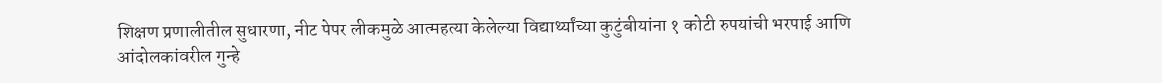शिक्षण प्रणालीतील सुधारणा, नीट पेपर लीकमुळे आत्महत्या केलेल्या विद्यार्थ्यांच्या कुटुंबीयांना १ कोटी रुपयांची भरपाई आणि आंदोलकांवरील गुन्हे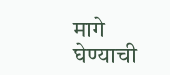मागे घेण्याची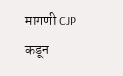मागणी CJP कडून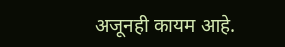अजूनही कायम आहे.